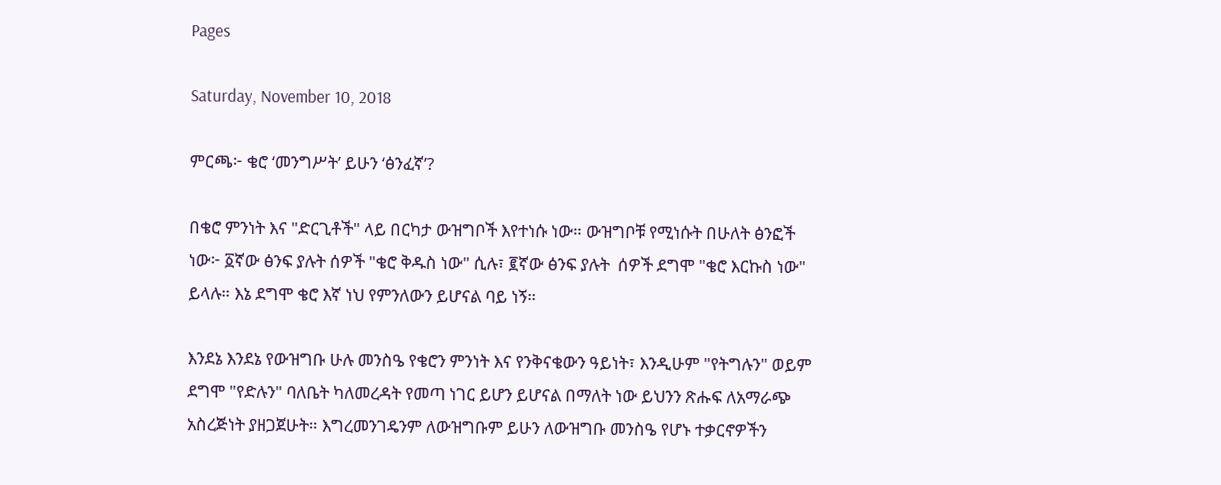Pages

Saturday, November 10, 2018

ምርጫ፦ ቄሮ ‘መንግሥት’ ይሁን ‘ፅንፈኛ’?

በቄሮ ምንነት እና "ድርጊቶች" ላይ በርካታ ውዝግቦች እየተነሱ ነው። ውዝግቦቹ የሚነሱት በሁለት ፅንፎች ነው፦ ፩ኛው ፅንፍ ያሉት ሰዎች "ቄሮ ቅዱስ ነው" ሲሉ፣ ፪ኛው ፅንፍ ያሉት  ሰዎች ደግሞ "ቄሮ እርኩስ ነው" ይላሉ። እኔ ደግሞ ቄሮ እኛ ነህ የምንለውን ይሆናል ባይ ነኝ።

እንደኔ እንደኔ የውዝግቡ ሁሉ መንስዔ የቄሮን ምንነት እና የንቅናቄውን ዓይነት፣ እንዲሁም "የትግሉን" ወይም ደግሞ "የድሉን" ባለቤት ካለመረዳት የመጣ ነገር ይሆን ይሆናል በማለት ነው ይህንን ጽሑፍ ለአማራጭ አስረጅነት ያዘጋጀሁት። እግረመንገዴንም ለውዝግቡም ይሁን ለውዝግቡ መንስዔ የሆኑ ተቃርኖዎችን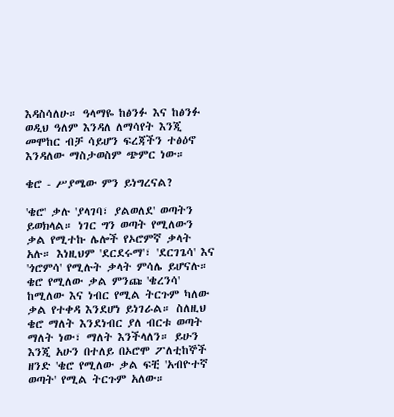እዳስሳለሁ። ዓላማዬ ከፅንፉ እና ከፅንፉ ወዲህ ዓለም እንዳለ ለማሳየት እንጂ መሞከር ብቻ ሳይሆን ፍረጃችን ተፅዕኖ እንዳለው ማስታወስም ጭምር ነው።

ቄሮ - ሥያሜው ምን ይነግረናል?

'ቄሮ' ቃሉ 'ያላገባ፣ ያልወለደ' ወጣትን ይወክላል። ነገር ግን ወጣት የሚለውን ቃል የሚተኩ ሌሎች የኦሮምኛ ቃላት አሉ። እነዚህም 'ደርደሩማ'፣ 'ደርገጌሳ' እና 'ጎሮምሳ' የሚሉት ቃላት ምሳሌ ይሆናሉ። ቄሮ የሚለው ቃል ምንጩ 'ቄረንሳ' ከሚለው እና ነብር የሚል ትርጉም ካለው ቃል የተቀዳ እንደሆነ ይነገራል። ስለዚህ ቄሮ ማለት እንደነብር ያለ ብርቱ ወጣት ማለት ነው፣ ማለት እንችላለን። ይሁን እንጂ አሁን በተለይ በኦሮሞ ፖለቲከኞች ዘንድ 'ቄሮ የሚለው ቃል ፍቺ 'አብዮተኛ ወጣት' የሚል ትርጉም አለው።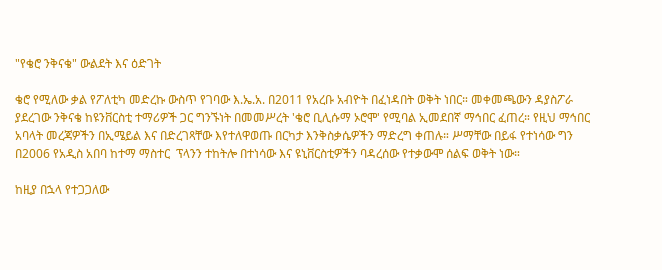"የቄሮ ንቅናቄ" ውልደት እና ዕድገት

ቄሮ የሚለው ቃል የፖለቲካ መድረኩ ውስጥ የገባው እ.ኤ.አ. በ2011 የአረቡ አብዮት በፈነዳበት ወቅት ነበር። መቀመጫውን ዳያስፖራ ያደረገው ንቅናቄ ከዩንቨርስቲ ተማሪዎች ጋር ግንኙነት በመመሥረት 'ቄሮ ቢሊሱማ ኦሮሞ' የሚባል ኢመደበኛ ማኅበር ፈጠረ። የዚህ ማኅበር አባላት መረጃዎችን በኢሜይል እና በድረገጻቸው እየተለዋወጡ በርካታ እንቅስቃሴዎችን ማድረግ ቀጠሉ። ሥማቸው በይፋ የተነሳው ግን በ2006 የአዲስ አበባ ከተማ ማስተር  ፕላንን ተከትሎ በተነሳው እና ዩኒቨርስቲዎችን ባዳረሰው የተቃውሞ ሰልፍ ወቅት ነው።

ከዚያ በኋላ የተጋጋለው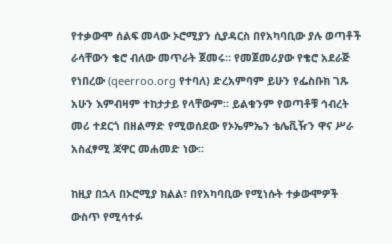የተቃውሞ ሰልፍ መላው ኦሮሚያን ሲያዳርስ በየአካባቢው ያሉ ወጣቶች ራሳቸውን ቄሮ ብለው መጥራት ጀመሩ። የመጀመሪያው የቄሮ አደራጅ የነበረው (qeerroo.org የተባለ) ድረአምባም ይሁን የፌስቡክ ገጹ አሁን እምብዛም ተከታታይ የላቸውም። ይልቁንም የወጣቶቹ ኅብረት መሪ ተደርጎ በዘልማድ የሚወሰደው የኦኤምኤን ቴሌቪዥን ዋና ሥራ አስፈፃሚ ጃዋር መሐመድ ነው።

ከዚያ በኋላ በኦሮሚያ ክልል፣ በየአካባቢው የሚነሱት ተቃውሞዎች ውስጥ የሚሳተፉ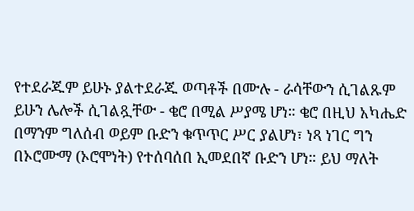የተደራጁም ይሁኑ ያልተደራጁ ወጣቶች በሙሉ - ራሳቸውን ሲገልጹም ይሁን ሌሎች ሲገልጿቸው - ቄሮ በሚል ሥያሜ ሆነ። ቄሮ በዚህ አካሔድ በማንም ግለሰብ ወይም ቡድን ቁጥጥር ሥር ያልሆነ፣ ነጻ ነገር ግን በኦሮሙማ (ኦሮሞነት) የተሰባሰበ ኢመደበኛ ቡድን ሆነ። ይህ ማለት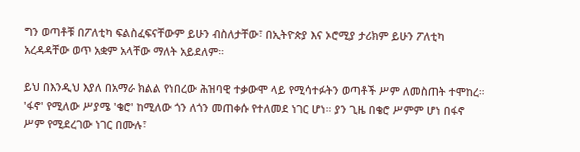ግን ወጣቶቹ በፖለቲካ ፍልስፈፍናቸውም ይሁን ብስለታቸው፣ በኢትዮጵያ እና ኦሮሚያ ታሪክም ይሁን ፖለቲካ አረዳዳቸው ወጥ አቋም አላቸው ማለት አይደለም።

ይህ በእንዲህ እያለ በአማራ ክልል የነበረው ሕዝባዊ ተቃውሞ ላይ የሚሳተፉትን ወጣቶች ሥም ለመስጠት ተሞከረ። 'ፋኖ' የሚለው ሥያሜ 'ቄሮ' ከሚለው ጎን ለጎን መጠቀሱ የተለመደ ነገር ሆነ። ያን ጊዜ በቄሮ ሥምም ሆነ በፋኖ ሥም የሚደረገው ነገር በሙሉ፣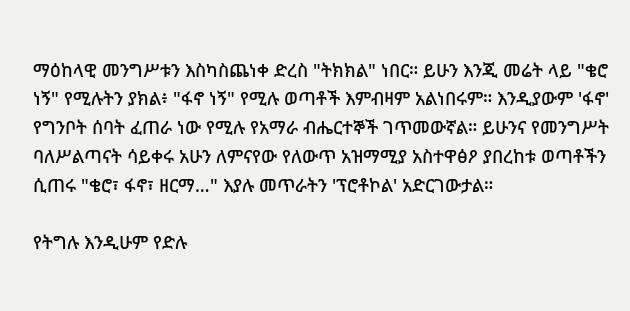ማዕከላዊ መንግሥቱን እስካስጨነቀ ድረስ "ትክክል" ነበር። ይሁን እንጂ መሬት ላይ "ቄሮ ነኝ" የሚሉትን ያክል፥ "ፋኖ ነኝ" የሚሉ ወጣቶች እምብዛም አልነበሩም። እንዲያውም 'ፋኖ' የግንቦት ሰባት ፈጠራ ነው የሚሉ የአማራ ብሔርተኞች ገጥመውኛል። ይሁንና የመንግሥት ባለሥልጣናት ሳይቀሩ አሁን ለምናየው የለውጥ አዝማሚያ አስተዋፅዖ ያበረከቱ ወጣቶችን ሲጠሩ "ቄሮ፣ ፋኖ፣ ዘርማ…" እያሉ መጥራትን 'ፕሮቶኮል' አድርገውታል።

የትግሉ እንዲሁም የድሉ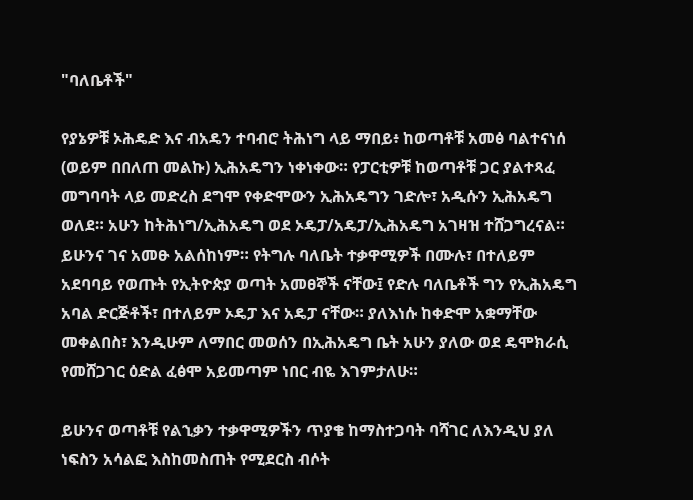"ባለቤቶች"

የያኔዎቹ ኦሕዴድ እና ብአዴን ተባብሮ ትሕነግ ላይ ማበይ፥ ከወጣቶቹ አመፅ ባልተናነሰ (ወይም በበለጠ መልኩ) ኢሕአዴግን ነቀነቀው። የፓርቲዎቹ ከወጣቶቹ ጋር ያልተጻፈ መግባባት ላይ መድረስ ደግሞ የቀድሞውን ኢሕአዴግን ገድሎ፣ አዲሱን ኢሕአዴግ ወለደ። አሁን ከትሕነግ/ኢሕአዴግ ወደ ኦዴፓ/አዴፓ/ኢሕአዴግ አገዛዝ ተሸጋግረናል። ይሁንና ገና አመፁ አልሰከነም። የትግሉ ባለቤት ተቃዋሚዎች በሙሉ፣ በተለይም አደባባይ የወጡት የኢትዮጵያ ወጣት አመፀኞች ናቸው፤ የድሉ ባለቤቶች ግን የኢሕአዴግ አባል ድርጅቶች፣ በተለይም ኦዴፓ እና አዴፓ ናቸው። ያለእነሱ ከቀድሞ አቋማቸው መቀልበስ፣ እንዲሁም ለማበር መወሰን በኢሕአዴግ ቤት አሁን ያለው ወደ ዴሞክራሲ የመሸጋገር ዕድል ፈፅሞ አይመጣም ነበር ብዬ እገምታለሁ።

ይሁንና ወጣቶቹ የልኂቃን ተቃዋሚዎችን ጥያቄ ከማስተጋባት ባሻገር ለእንዲህ ያለ ነፍስን አሳልፎ እስከመስጠት የሚደርስ ብሶት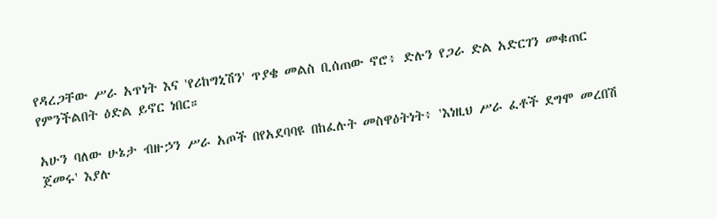የዳረጋቸው ሥራ አጥነት እና 'የሪከግኒሽን' ጥያቄ መልስ ቢሰጠው ኖሮ፥ ድሉን የጋራ ድል አድርገን መቁጠር የምንችልበት ዕድል ይኖር ነበር።

አሁን ባለው ሁኔታ ብዙኃን ሥራ አጦች በየአደባባዩ በከፈሉት መስዋዕትነት፥ 'እነዚህ ሥራ ፈቶች ደግሞ መረበሽ ጀመሩ' እያሉ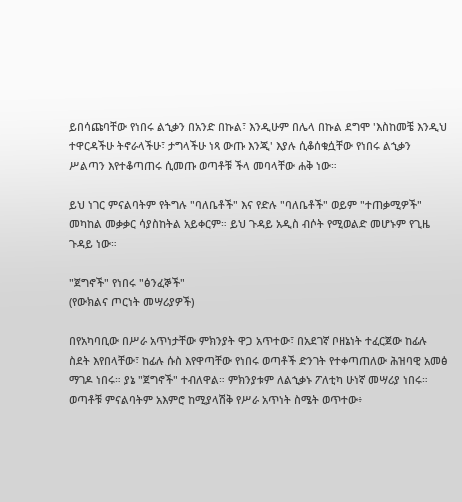ይበሳጩባቸው የነበሩ ልኂቃን በአንድ በኩል፣ እንዲሁም በሌላ በኩል ደግሞ 'እስከመቼ እንዲህ ተዋርዳችሁ ትኖራላችሁ፣ ታግላችሁ ነጻ ውጡ እንጂ' እያሉ ሲቆሰቁሷቸው የነበሩ ልኂቃን ሥልጣን እየተቆጣጠሩ ሲመጡ ወጣቶቹ ችላ መባላቸው ሐቅ ነው።

ይህ ነገር ምናልባትም የትግሉ "ባለቤቶች" እና የድሉ "ባለቤቶች" ወይም "ተጠቃሚዎች" መካከል መቃቃር ሳያስከትል አይቀርም። ይህ ጉዳይ አዲስ ብሶት የሚወልድ መሆኑም የጊዜ ጉዳይ ነው።

"ጀግኖች" የነበሩ "ፅንፈኞች"
(የውክልና ጦርነት መሣሪያዎች)

በየአካባቢው በሥራ አጥነታቸው ምክንያት ዋጋ አጥተው፣ በአደገኛ ቦዘኔነት ተፈርጀው ከፊሉ ስደት እየበላቸው፣ ከፊሉ ሱስ እየዋጣቸው የነበሩ ወጣቶች ድንገት የተቀጣጠለው ሕዝባዊ አመፅ ማገዶ ነበሩ። ያኔ "ጀግኖች" ተብለዋል። ምክንያቱም ለልኂቃኑ ፖለቲካ ሁነኛ መሣሪያ ነበሩ። ወጣቶቹ ምናልባትም አእምሮ ከሚያላሽቅ የሥራ አጥነት ስሜት ወጥተው፥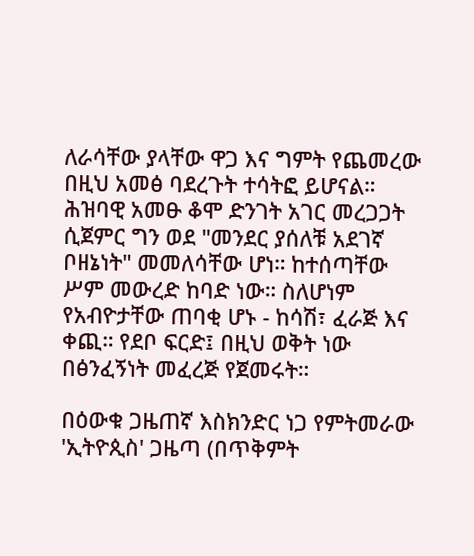ለራሳቸው ያላቸው ዋጋ እና ግምት የጨመረው በዚህ አመፅ ባደረጉት ተሳትፎ ይሆናል። ሕዝባዊ አመፁ ቆሞ ድንገት አገር መረጋጋት ሲጀምር ግን ወደ "መንደር ያሰለቹ አደገኛ ቦዘኔነት" መመለሳቸው ሆነ። ከተሰጣቸው ሥም መውረድ ከባድ ነው። ስለሆነም የአብዮታቸው ጠባቂ ሆኑ - ከሳሽ፣ ፈራጅ እና ቀጪ። የደቦ ፍርድ፤ በዚህ ወቅት ነው በፅንፈኝነት መፈረጅ የጀመሩት።

በዕውቁ ጋዜጠኛ እስክንድር ነጋ የምትመራው 'ኢትዮጲስ' ጋዜጣ (በጥቅምት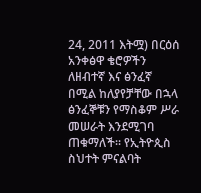24, 2011 እትሟ) በርዕሰ አንቀፅዋ ቄሮዎችን ለዘብተኛ እና ፅንፈኛ በሚል ከለያየቻቸው በኋላ ፅንፈኞቹን የማስቆም ሥራ መሠራት እንደሚገባ ጠቁማለች። የኢትዮጲስ ስህተት ምናልባት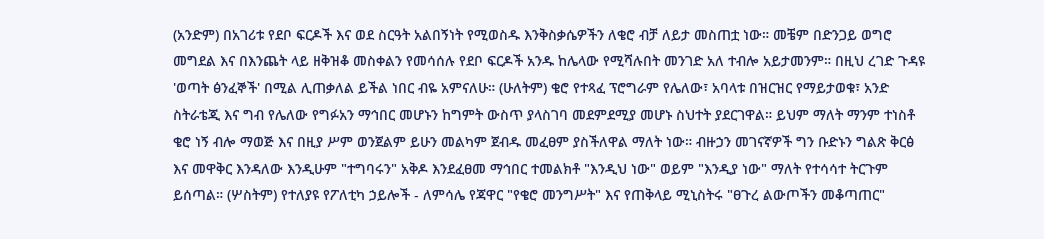(አንድም) በአገሪቱ የደቦ ፍርዶች እና ወደ ስርዓት አልበኝነት የሚወስዱ እንቅስቃሴዎችን ለቄሮ ብቻ ለይታ መስጠቷ ነው። መቼም በድንጋይ ወግሮ መግደል እና በእንጨት ላይ ዘቅዝቆ መስቀልን የመሳሰሉ የደቦ ፍርዶች አንዱ ከሌላው የሚሻሉበት መንገድ አለ ተብሎ አይታመንም። በዚህ ረገድ ጉዳዩ 'ወጣት ፅንፈኞች' በሚል ሊጠቃለል ይችል ነበር ብዬ አምናለሁ። (ሁለትም) ቄሮ የተጻፈ ፕሮግራም የሌለው፣ አባላቱ በዝርዝር የማይታወቁ፣ አንድ ስትራቴጂ እና ግብ የሌለው የግፉአን ማኅበር መሆኑን ከግምት ውስጥ ያላስገባ መደምደሚያ መሆኑ ስህተት ያደርገዋል። ይህም ማለት ማንም ተነስቶ ቄሮ ነኝ ብሎ ማወጅ እና በዚያ ሥም ወንጀልም ይሁን መልካም ጀብዱ መፈፀም ያስችለዋል ማለት ነው። ብዙኃን መገናኛዎች ግን ቡድኑን ግልጽ ቅርፅ እና መዋቅር እንዳለው እንዲሁም "ተግባሩን" አቅዶ እንደፈፀመ ማኅበር ተመልክቶ "እንዲህ ነው" ወይም "እንዲያ ነው" ማለት የተሳሳተ ትርጉም ይሰጣል። (ሦስትም) የተለያዩ የፖለቲካ ኃይሎች - ለምሳሌ የጃዋር "የቄሮ መንግሥት" እና የጠቅላይ ሚኒስትሩ "ፀጉረ ልውጦችን መቆጣጠር"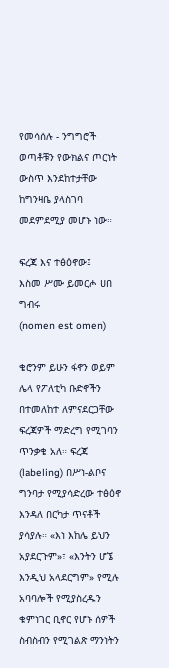የመሳሰሉ - ንግግሮች ወጣቶቹን የውክልና ጦርነት ውስጥ እንደከተታቸው ከግንዛቤ ያላስገባ መደምደሚያ መሆኑ ነው።

ፍረጃ እና ተፅዕኖው፤
እስመ ሥሙ ይመርሖ ሀበ ግብሩ
(nomen est omen)

ቄሮንም ይሁን ፋኖን ወይም ሌላ የፖለቲካ ቡድኖችን በተመለከተ ለምናደርጋቸው ፍረጃዎች ማድረግ የሚገባን ጥንቃቄ አለ። ፍረጃ (labeling) በሥነ-ልቦና ግንባታ የሚያሳድረው ተፅዕኖ እንዳለ በርካታ ጥናቶች ያሳያሉ። «እነ እከሌ ይህን አያደርጉም»፣ «እንትን ሆኜ እንዲህ አላደርግም» የሚሉ አባባሎች የሚያስረዱን ቁምነገር ቢኖር የሆኑ ሰዎች ስብስብን የሚገልጽ ማንነትን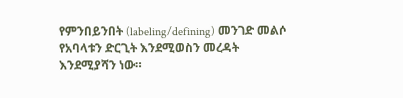የምንበይንበት (labeling/defining) መንገድ መልሶ የአባላቱን ድርጊት እንደሚወስን መረዳት እንደሚያሻን ነው።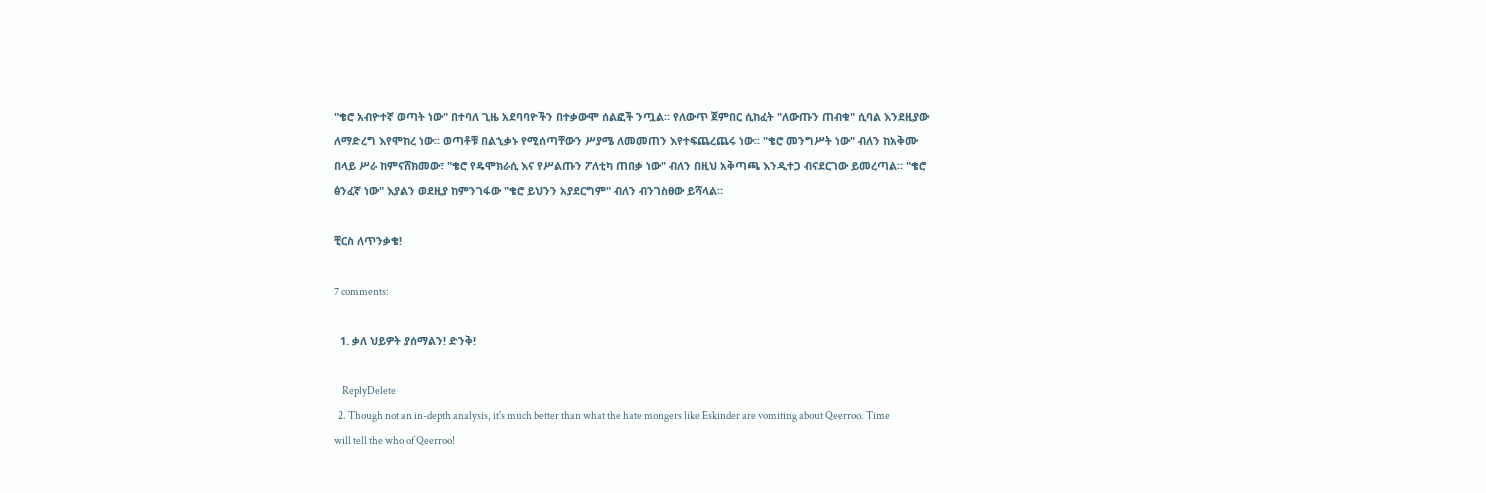"ቄሮ አብዮተኛ ወጣት ነው" በተባለ ጊዜ አደባባዮችን በተቃውሞ ሰልፎች ንጧል። የለውጥ ጀምበር ሲከፈት "ለውጡን ጠብቁ" ሲባል እንደዚያው ለማድረግ እየሞከረ ነው። ወጣቶቹ በልኂቃኑ የሚሰጣቸውን ሥያሜ ለመመጠን እየተፍጨረጨሩ ነው። "ቄሮ መንግሥት ነው" ብለን ከአቅሙ በላይ ሥራ ከምናሸክመው፣ "ቄሮ የዴሞክራሲ እና የሥልጡን ፖለቲካ ጠበቃ ነው" ብለን በዚህ አቅጣጫ እንዲተጋ ብናደርገው ይመረጣል። "ቄሮ ፅንፈኛ ነው" እያልን ወደዚያ ከምንገፋው "ቄሮ ይህንን አያደርግም" ብለን ብንገስፀው ይሻላል።

ቺርስ ለጥንቃቄ!

7 comments:

  1. ቃለ ህይዎት ያሰማልን! ድንቅ!

    ReplyDelete
  2. Though not an in-depth analysis, it's much better than what the hate mongers like Eskinder are vomiting about Qeerroo. Time will tell the who of Qeerroo!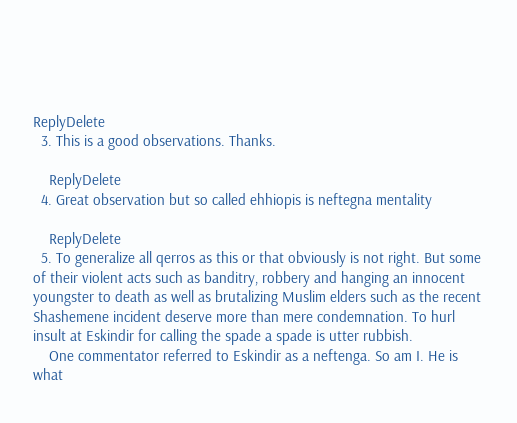ReplyDelete
  3. This is a good observations. Thanks.

    ReplyDelete
  4. Great observation but so called ehhiopis is neftegna mentality

    ReplyDelete
  5. To generalize all qerros as this or that obviously is not right. But some of their violent acts such as banditry, robbery and hanging an innocent youngster to death as well as brutalizing Muslim elders such as the recent Shashemene incident deserve more than mere condemnation. To hurl insult at Eskindir for calling the spade a spade is utter rubbish.
    One commentator referred to Eskindir as a neftenga. So am I. He is what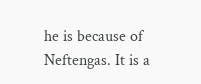he is because of Neftengas. It is a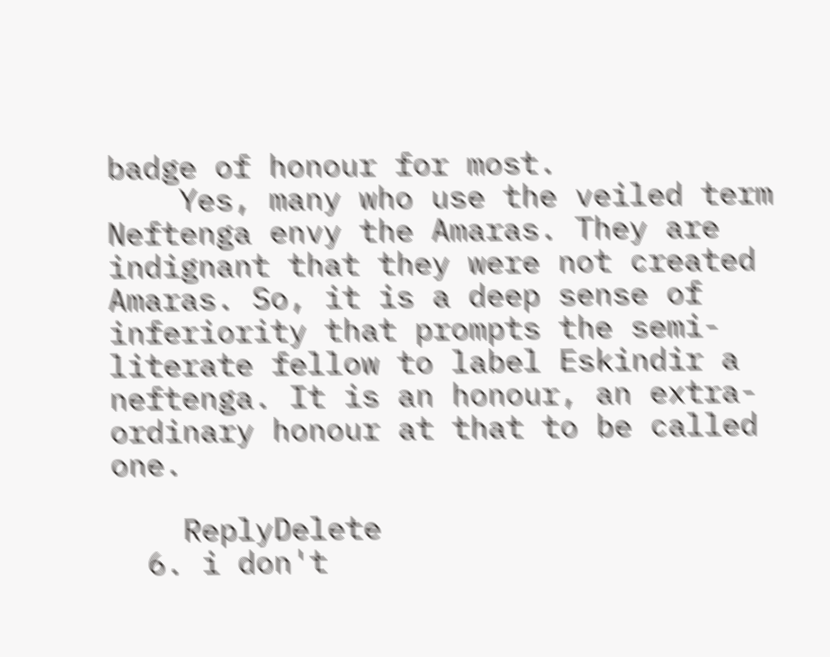badge of honour for most.
    Yes, many who use the veiled term Neftenga envy the Amaras. They are indignant that they were not created Amaras. So, it is a deep sense of inferiority that prompts the semi-literate fellow to label Eskindir a neftenga. It is an honour, an extra-ordinary honour at that to be called one.

    ReplyDelete
  6. i don't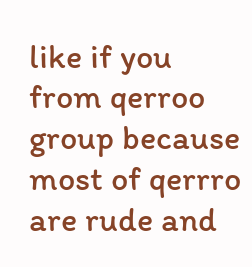like if you from qerroo group because most of qerrro are rude and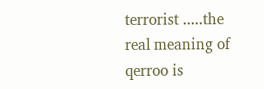terrorist .....the real meaning of qerroo is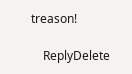treason!

    ReplyDelete